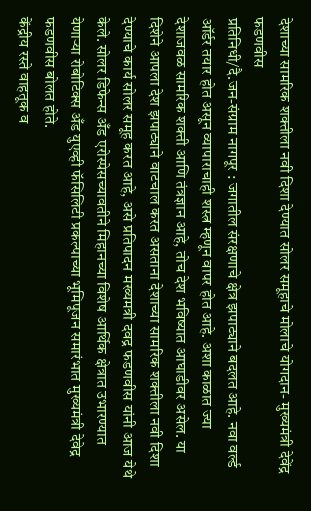देशाच्या सामरिक शक्तीला नवी दिशा देण्यात सोलर समूहाचे मोलाचे योगदान- मुख्यमंत्री देवेंद्र फडणवीस
प्रतिनिधी/दै.जन-संग्राम नागपूर : जगातील संरक्षणाचे क्षेत्र झपाट्याने बदलत आहे. नवा वर्ल्ड ऑर्डर तयार होत असून व्यापाराचाही शस्त्र म्हणून वापर होत आहे. अशा काळात ज्या देशाजवळ सामरिक शक्ती आणि तंत्रज्ञान आहे, तोच देश भविष्यात आघाडीवर असेल. या दिशेने आपला देश झपाट्याने वाटचाल करत असताना देशाच्या सामरिक शक्तीला नवी दिशा देण्याचे कार्य सोलर समूह करत आहे, असे प्रतिपादन मख्यमत्री दवद्र फडणवीस यांनी आज येथे केले. सोलर डिफेन्स अँड एरोस्पेसच्यावतीने मिहानच्या विशेष आर्थिक क्षेत्रात उभारण्यात येणाऱ्या रोबोटिक्स अँड युएव्ही फॅसिलिटी प्रकल्पाच्या भूमिपूजन समारंभात मुख्यमंत्री देवेद्र फडणवीस बोलत होते.
केंद्रीय रस्ते वाहतूक व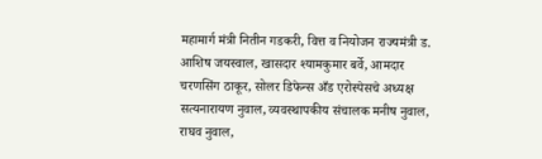महामार्ग मंत्री नितीन गडकरी, वित्त व नियोजन राज्यमंत्री ड. आशिष जयस्वाल, खासदार श्यामकुमार बर्वे, आमदार चरणसिंग ठाकूर, सोलर डिफेन्स अँड एरोस्पेसचे अध्यक्ष सत्यनारायण नुवाल, व्यवस्थापकीय संचालक मनीष नुवाल, राघव नुवाल,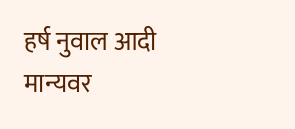हर्ष नुवाल आदी मान्यवर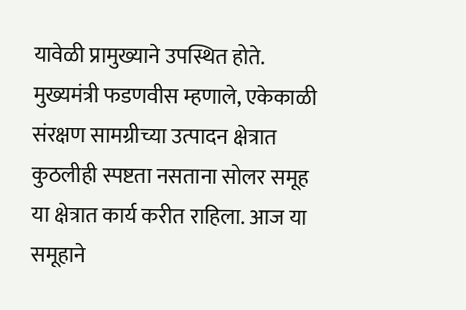यावेळी प्रामुख्याने उपस्थित होते. मुख्यमंत्री फडणवीस म्हणाले, एकेकाळी संरक्षण सामग्रीच्या उत्पादन क्षेत्रात कुठलीही स्पष्टता नसताना सोलर समूह या क्षेत्रात कार्य करीत राहिला. आज या समूहाने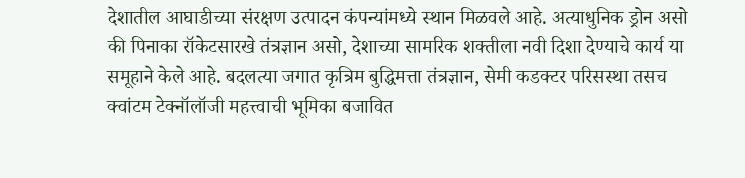देशातील आघाडीच्या संरक्षण उत्पादन कंपन्यांमध्ये स्थान मिळवले आहे. अत्याधुनिक ड्रोन असो की पिनाका रॉकेटसारखे तंत्रज्ञान असो, देशाच्या सामरिक शक्तीला नवी दिशा देण्याचे कार्य या समूहाने केले आहे. बदलत्या जगात कृत्रिम बुद्धिमत्ता तंत्रज्ञान, सेमी कडक्टर परिसस्था तसच क्वांटम टेक्नॉलॉजी महत्त्वाची भूमिका बजावित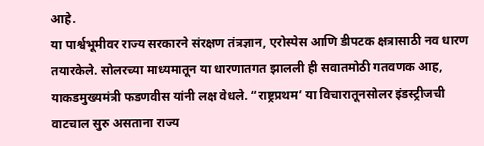आहे.
या पार्श्वभूमीवर राज्य सरकारने संरक्षण तंत्रज्ञान, एरोस्पेस आणि डीपटक क्षत्रासाठी नव धारण तयारकेले. सोलरच्या माध्यमातून या धारणातगत झालली ही सवातमोठी गतवणक आह, याकडमुख्यमंत्री फडणवीस यांनी लक्ष वेधले. “राष्ट्रप्रथम’ या विचारातूनसोलर इंडस्ट्रीजची वाटचाल सुरु असताना राज्य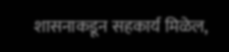शासनाकडून सहकार्य मिळेल,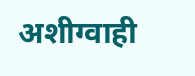अशीग्वाही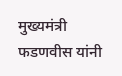मुख्यमंत्री फडणवीस यांनी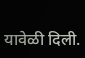यावेळी दिली.